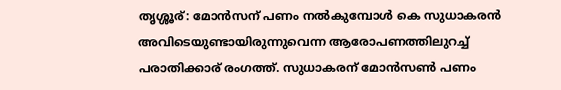തൃശ്ശൂര്: മോൻസന് പണം നൽകുമ്പോൾ കെ സുധാകരൻ അവിടെയുണ്ടായിരുന്നുവെന്ന ആരോപണത്തിലുറച്ച് പരാതിക്കാര് രംഗത്ത്. സുധാകരന് മോൻസൺ പണം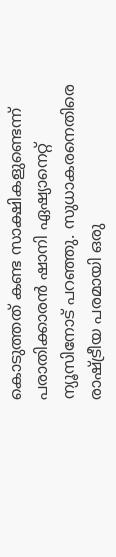കൊടുത്തത് കണ്ട സാക്ഷികളുണ്ടെന്ന് പരാതിക്കാരൻ ഷാനി ഏഷ്യാനെറ്റ് ന്യൂസിനോട് പറഞ്ഞു. സുധാകരനെതിരെ രാഷ്ട്രീയ പരമായി ഒരു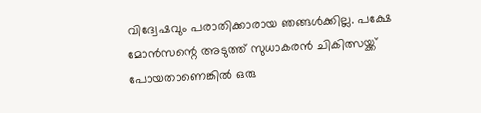വിദ്വേഷവും പരാതിക്കാരായ ഞങ്ങൾക്കില്ല. പക്ഷേ മോൻസന്റെ അടുത്ത് സുധാകരൻ ചികിത്സയ്ക്ക് പോയതാണെങ്കിൽ ഒരു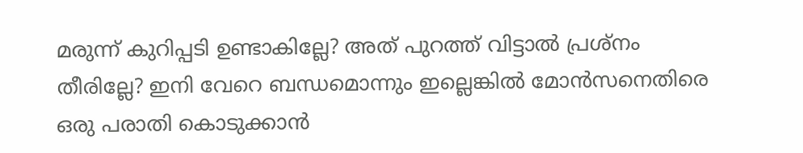മരുന്ന് കുറിപ്പടി ഉണ്ടാകില്ലേ? അത് പുറത്ത് വിട്ടാൽ പ്രശ്നം തീരില്ലേ? ഇനി വേറെ ബന്ധമൊന്നും ഇല്ലെങ്കിൽ മോൻസനെതിരെ ഒരു പരാതി കൊടുക്കാൻ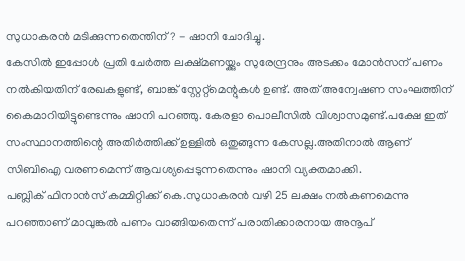സുധാകരൻ മടിക്കുന്നതെന്തിന്? - ഷാനി ചോദിച്ചു.
കേസിൽ ഇപ്പോൾ പ്രതി ചേർത്ത ലക്ഷ്മണയ്ക്കും സുരേന്ദ്രനും അടക്കം മോൻസന് പണം നൽകിയതിന് രേഖകളുണ്ട്, ബാങ്ക് സ്റ്റേറ്റ്മെന്റുകൾ ഉണ്ട്. അത് അന്വേഷണ സംഘത്തിന് കൈമാറിയിട്ടുണ്ടെന്നും ഷാനി പറഞ്ഞു. കേരളാ പൊലീസിൽ വിശ്വാസമുണ്ട്.പക്ഷേ ഇത് സംസ്ഥാനത്തിന്റെ അതിർത്തിക്ക് ഉള്ളിൽ ഒതുങ്ങുന്ന കേസല്ല.അതിനാൽ ആണ് സിബിഐ വരണമെന്ന് ആവശ്യപ്പെടുന്നതെന്നും ഷാനി വ്യക്തമാക്കി.
പബ്ലിക് ഫിനാൻസ് കമ്മിറ്റിക്ക് കെ.സുധാകരൻ വഴി 25 ലക്ഷം നൽകണമെന്നു പറഞ്ഞാണ് മാവുങ്കൽ പണം വാങ്ങിയതെന്ന് പരാതിക്കാരനായ അനൂപ്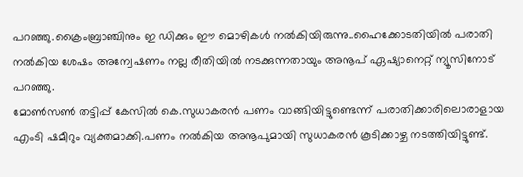പറഞ്ഞു.ക്രൈംബ്രാഞ്ചിനും ഇ ഡിക്കും ഈ മൊഴികൾ നൽകിയിരുന്നു..ഹൈക്കോടതിയിൽ പരാതി നൽകിയ ശേഷം അന്വേഷണം നല്ല രീതിയിൽ നടക്കുന്നതായും അനൂപ് ഏഷ്യാനെറ്റ് ന്യൂസിനോട് പറഞ്ഞു.
മോൺസൺ തട്ടിപ്പ് കേസിൽ കെ.സുധാകരൻ പണം വാങ്ങിയിട്ടുണ്ടെന്ന് പരാതിക്കാരിലൊരാളായ എംടി ഷമീറും വ്യക്തമാക്കി.പണം നൽകിയ അനൂപുമായി സുധാകരൻ കൂടിക്കാഴ്ച നടത്തിയിട്ടുണ്ട്.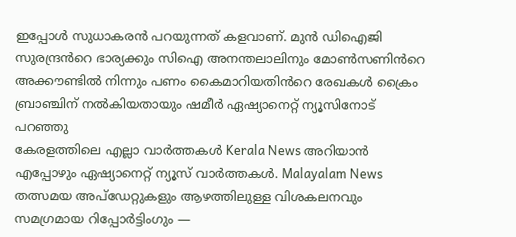ഇപ്പോൾ സുധാകരൻ പറയുന്നത് കളവാണ്. മുൻ ഡിഐജി സുരന്ദ്രൻറെ ഭാര്യക്കും സിഐ അനന്തലാലിനും മോൺസണിൻറെ അക്കൗണ്ടിൽ നിന്നും പണം കൈമാറിയതിൻറെ രേഖകൾ ക്രൈം ബ്രാഞ്ചിന് നൽകിയതായും ഷമീർ ഏഷ്യാനെറ്റ് ന്യൂസിനോട് പറഞ്ഞു
കേരളത്തിലെ എല്ലാ വാർത്തകൾ Kerala News അറിയാൻ എപ്പോഴും ഏഷ്യാനെറ്റ് ന്യൂസ് വാർത്തകൾ. Malayalam News തത്സമയ അപ്ഡേറ്റുകളും ആഴത്തിലുള്ള വിശകലനവും സമഗ്രമായ റിപ്പോർട്ടിംഗും —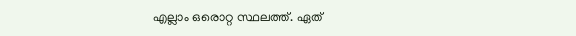എല്ലാം ഒരൊറ്റ സ്ഥലത്ത്. ഏത്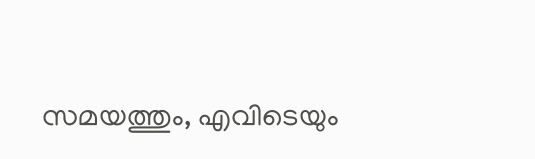സമയത്തും, എവിടെയും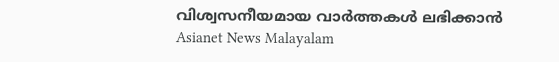വിശ്വസനീയമായ വാർത്തകൾ ലഭിക്കാൻ Asianet News Malayalam